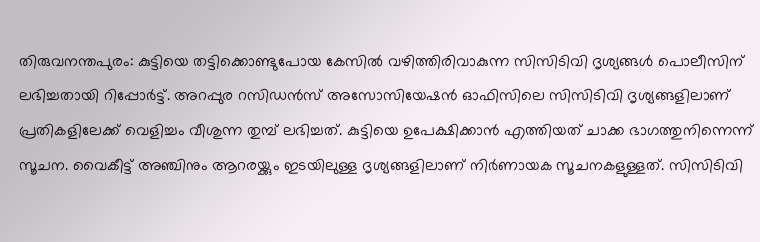തിരുവനന്തപുരം: കുട്ടിയെ തട്ടിക്കൊണ്ടുപോയ കേസില്‍ വഴിത്തിരിവാകുന്ന സിസിടിവി ദൃശ്യങ്ങള്‍ പൊലീസിന് ലഭിച്ചതായി റിപ്പോര്‍ട്ട്. അറപ്പുര റസിഡന്‍സ് അസോസിയേഷന്‍ ഓഫിസിലെ സിസിടിവി ദൃശ്യങ്ങളിലാണ് പ്രതികളിലേക്ക് വെളിച്ചം വീശുന്ന തുമ്പ് ലഭിച്ചത്. കുട്ടിയെ ഉപേക്ഷിക്കാന്‍ എത്തിയത് ചാക്ക ഭാഗത്തുനിന്നെന്ന് സൂചന. വൈകീട്ട് അഞ്ചിനും ആറരയ്ക്കും ഇടയിലുള്ള ദൃശ്യങ്ങളിലാണ് നിര്‍ണായക സൂചനകളുള്ളത്. സിസിടിവി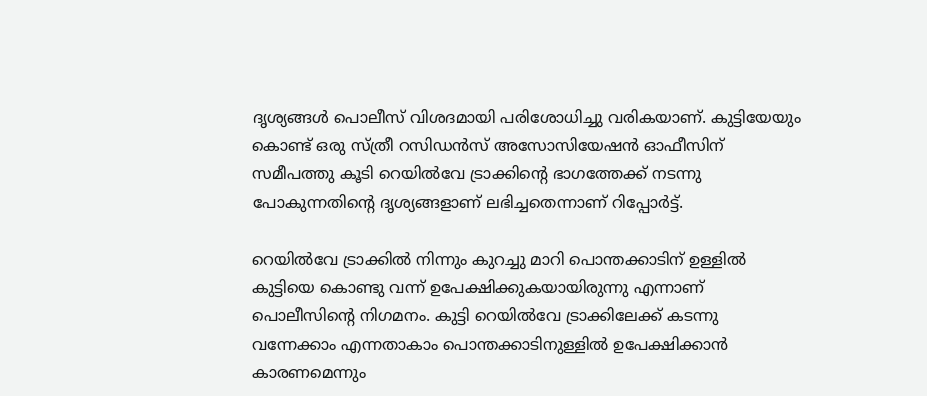ദൃശ്യങ്ങള്‍ പൊലീസ് വിശദമായി പരിശോധിച്ചു വരികയാണ്. കുട്ടിയേയും കൊണ്ട് ഒരു സ്ത്രീ റസിഡന്‍സ് അസോസിയേഷന്‍ ഓഫീസിന് സമീപത്തു കൂടി റെയില്‍വേ ട്രാക്കിന്റെ ഭാഗത്തേക്ക് നടന്നു പോകുന്നതിന്റെ ദൃശ്യങ്ങളാണ് ലഭിച്ചതെന്നാണ് റിപ്പോര്‍ട്ട്.

റെയില്‍വേ ട്രാക്കില്‍ നിന്നും കുറച്ചു മാറി പൊന്തക്കാടിന് ഉള്ളില്‍ കുട്ടിയെ കൊണ്ടു വന്ന് ഉപേക്ഷിക്കുകയായിരുന്നു എന്നാണ് പൊലീസിന്റെ നിഗമനം. കുട്ടി റെയില്‍വേ ട്രാക്കിലേക്ക് കടന്നു വന്നേക്കാം എന്നതാകാം പൊന്തക്കാടിനുള്ളില്‍ ഉപേക്ഷിക്കാന്‍ കാരണമെന്നും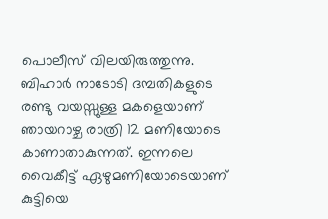പൊലീസ് വിലയിരുത്തുന്നു. ബിഹാര്‍ നാടോടി ദമ്പതികളുടെ രണ്ടു വയസ്സുള്ള മകളെയാണ് ഞായറാഴ്ച രാത്രി 12 മണിയോടെ കാണാതാകുന്നത്. ഇന്നലെ വൈകീട്ട് ഏഴുമണിയോടെയാണ് കുട്ടിയെ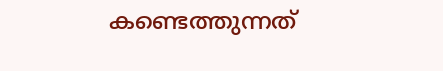കണ്ടെത്തുന്നത്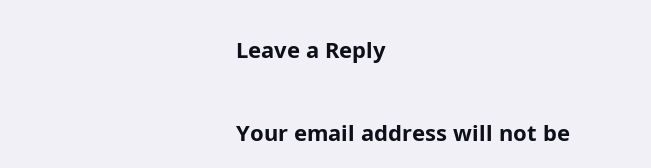Leave a Reply

Your email address will not be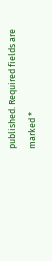published. Required fields are marked *